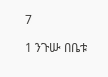7

1 ንጉሡ በቤቱ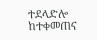ተደላድሎ ከተቀመጠና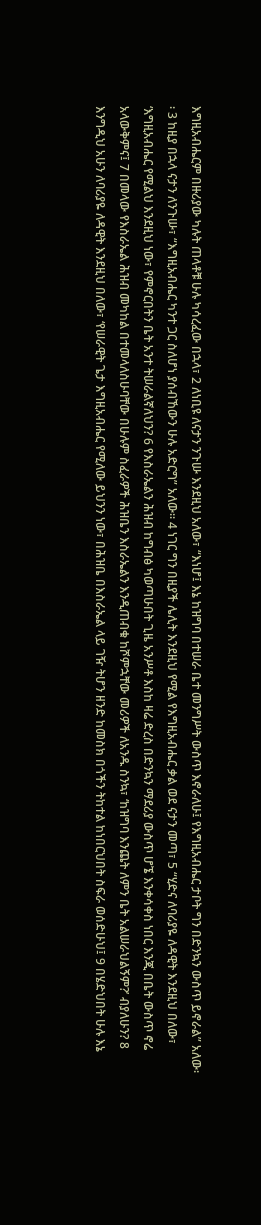እግዚአብሔርም በዙሪያው ካሉት ጠላቶቹ ሁሉ ካሳረፈው በኋላ፣ 2 ለነቢዩ ለናታን ንጉሡ እንደዚህ አለው፣ “እነሆ፤ እኔ ከዝግባ በተሠራ ቤተ መንግሥት ውስጥ እኖራለሁ፤ የእግዚአብሔር ታቦት ግን በድንኳን ውስጥ ይኖራል” አለው፡፡ 3 ከዚያ በኋላ ናታን ለንጉሡ፣ “እግዚአብሔር ካንተ ጋር ስለሆነ ያሰብኸውን ሁሉ አድርግ” አለው፡፡ 4 ነገር ግን በዚያች ሌሊት እንደዚህ የሚል የእግዚአብሔር ቃል ወደ ናታን መጣ፣ 5 “ሂድና ለባሪያዬ ለዳዊት እንደዚህ በለው፣ ‘እግዚአብሔር የሚልህ እንደዚህ ነው፣ የምኖርበትን ቤት አንተ ትሠራልኛለህን? 6 የእስራኤልን ሕዝብ ከግብፅ ካወጣሁበት ጊዜ አንሥቶ እስከ ዛሬ ድረስ በድንኳን ማደሪያ ውስጥ ሆኜ እንቀሳቀስ ነበር እንጂ በቤት ውስጥ ኖሬ አላውቅምና፤ 7 በመላው የእስራኤል ሕዝብ መካከል በተመላለስሁባቸው በሁሉም ስፈራዎች ሕዝቤን እስራኤልን እንዲጠብቁ ከሾምኋቸው መሪዎች ለአንዱ ስንኳ፣ ‘ከዝግባ እንጨት ለምን ቤት አልሠራህልኝም?’ ብያለሁን? 8 እንግዲህ አሁን ለባሪያዬ ለዳዊት እንደዚህ በለው፣ ‘የሠራዊት ጌታ እግዚአብሔር የሚለው ይህንን ነው፣ በሕዝቤ በእስራኤል ላይ ገዥ ትሆን ዘንድ ከመስክ በጎችን ትከተል ከነበርህበት ስፍራ ወሰድሁህ፤ 9 በሄድህበት ሁሉ እኔ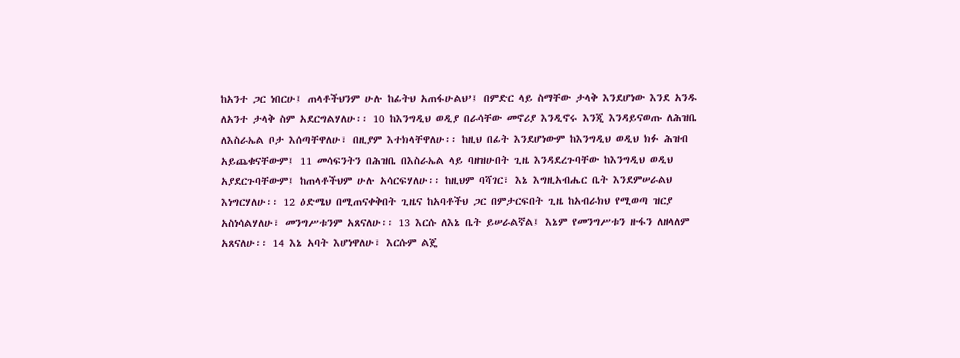ከአንተ ጋር ነበርሁ፤ ጠላቶችህንም ሁሉ ከፊትህ አጠፋሁልህ’፤ በምድር ላይ ስማቸው ታላቅ እንደሆነው እንደ አንዱ ለአንተ ታላቅ ስም አደርግልሃለሁ፡፡ 10 ከእንግዲህ ወዲያ በራሳቸው መኖሪያ እንዲኖሩ እንጂ እንዳይናወጡ ለሕዝቤ ለእስራኤል ቦታ እሰጣቸዋለሁ፣ በዚያም እተክላቸዋለሁ፡፡ ከዚህ በፊት እንደሆነውም ከእንግዲህ ወዲህ ክፉ ሕዝብ አይጨቁናቸውም፤ 11 መሳፍንትን በሕዝቤ በእስራኤል ላይ ባዘዝሁበት ጊዜ እንዳደረጉባቸው ከእንግዲህ ወዲህ አያደርጉባቸውም፤ ከጠላቶችህም ሁሉ አሳርፍሃለሁ፡፡ ከዚህም ባሻገር፣ እኔ እግዚአብሔር ቤት እንደምሠራልህ እነግርሃለሁ፡፡ 12 ዕድሜህ በሚጠናቀቅበት ጊዜና ከአባቶችህ ጋር በምታርፍበት ጊዜ ከአብራክህ የሚወጣ ዝርያ አስነሳልሃለሁ፣ መንግሥቱንም አጸናለሁ፡፡ 13 እርሱ ለእኔ ቤት ይሠራልኛል፤ እኔም የመንግሥቱን ዙፋን ለዘላለም አጸናለሁ፡፡ 14 እኔ አባት እሆነዋለሁ፣ እርሱም ልጄ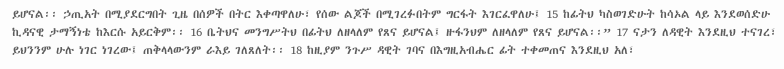ይሆናል፡፡ ኃጢአት በሚያደርግበት ጊዜ በሰዎች በትር እቀጣዋለሁ፣ የሰው ልጆች በሚገረፉበትም ግርፋት እገርፈዋለሁ፤ 15 ከፊትህ ካስወገድሁት ከሳኦል ላይ እንደወሰድሁ ኪዳናዊ ታማኝነቴ ከእርሱ አይርቅም፡፡ 16 ቤትህና መንግሥትህ በፊትህ ለዘላለም የጸና ይሆናል፤ ዙፋንህም ለዘላለም የጸና ይሆናል፡፡” 17 ናታን ለዳዊት እንደዚህ ተናገረ፣ ይህንንም ሁሉ ነገር ነገረው፤ ጠቅላላውንም ራእይ ገለጸለት፡፡ 18 ከዚያም ንጉሥ ዳዊት ገባና በእግዚአብሔር ፊት ተቀመጠና እንደዚህ አለ፣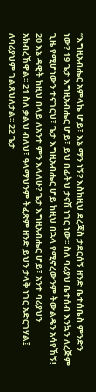“እግዚአብሔር አምላኬ ሆይ፣ እኔ ማን ነኝ? እስከዚህ ደረጃስ ታደርሰኝ ዘንድ ቤተሰቤስ ምንድን ነው? 19 ጌታ እግዚአብሔር ሆይ፣ ይህ በፊትህ ታናሽ ነገር ነው፡፡ ስለ ባሪያህ ቤተሰብ እንኳን ለረጅም ጊዜ የሚሆነውን ተናገርህ፣ ጌታ እግዚአብሔር ሆይ ከዚህ በኋላ የሚኖረውንም ትውልዴን አሳየኸኝ! 20 እኔ ዳዊት ከዚህ በላይ ለአንተ ምን እላለሁ? ጌታ እግዚአብሔር ሆይ፣ አንተ ባሪያህን አክብረኸዋል፡፡ 21 ስለ ቃልህ ብለህ፣ ዓላማህንም ትፈጽም ዘንድ ይህን ታላቅ ነገር አድርገሃል፤ ለባሪያህም ገልጸህለታል፡፡ 22 ጌታ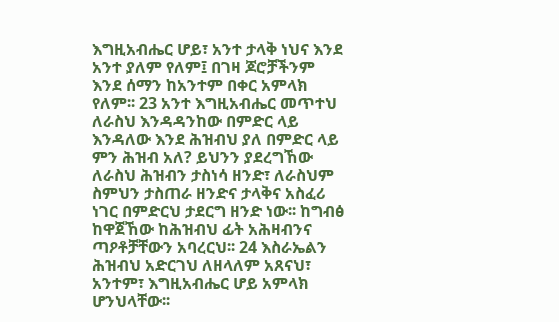እግዚአብሔር ሆይ፣ አንተ ታላቅ ነህና እንደ አንተ ያለም የለም፤ በገዛ ጆሮቻችንም እንደ ሰማን ከአንተም በቀር አምላክ የለም፡፡ 23 አንተ እግዚአብሔር መጥተህ ለራስህ እንዳዳንከው በምድር ላይ እንዳለው እንደ ሕዝብህ ያለ በምድር ላይ ምን ሕዝብ አለ? ይህንን ያደረግኸው ለራስህ ሕዝብን ታስነሳ ዘንድ፣ ለራስህም ስምህን ታስጠራ ዘንድና ታላቅና አስፈሪ ነገር በምድርህ ታደርግ ዘንድ ነው፡፡ ከግብፅ ከዋጀኸው ከሕዝብህ ፊት አሕዛብንና ጣዖቶቻቸውን አባረርህ፡፡ 24 እስራኤልን ሕዝብህ አድርገህ ለዘላለም አጸናህ፣ አንተም፣ እግዚአብሔር ሆይ አምላክ ሆንህላቸው፡፡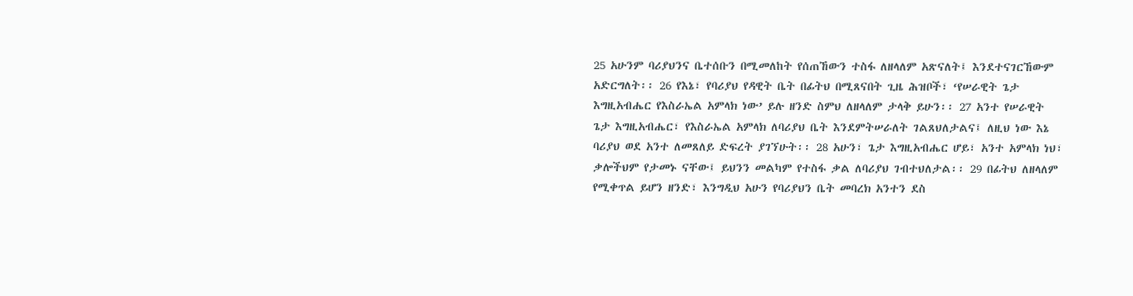25 አሁንም ባሪያህንና ቤተሰቡን በሚመለከት የሰጠኸውን ተስፋ ለዘላለም አጽናለት፤ እንደተናገርኸውም አድርግለት፡፡ 26 የእኔ፣ የባሪያህ የዳዊት ቤት በፊትህ በሚጸናበት ጊዜ ሕዝቦች፣ ‘የሠራዊት ጌታ እግዚአብሔር የእስራኤል አምላክ ነው’ ይሉ ዘንድ ስምህ ለዘላለም ታላቅ ይሁን፡፡ 27 አንተ የሠራዊት ጌታ እግዚአብሔር፣ የእስራኤል አምላክ ለባሪያህ ቤት እንደምትሠራለት ገልጸህለታልና፤ ለዚህ ነው እኔ ባሪያህ ወደ አንተ ለመጸለይ ድፍረት ያገኘሁት፡፡ 28 አሁን፣ ጌታ እግዚአብሔር ሆይ፣ አንተ አምላክ ነህ፣ ቃሎችህም የታመኑ ናቸው፤ ይህንን መልካም የተስፋ ቃል ለባሪያህ ገብተህለታል፡፡ 29 በፊትህ ለዘላለም የሚቀጥል ይሆን ዘንድ፣ እንግዲህ አሁን የባሪያህን ቤት መባረክ አንተን ደስ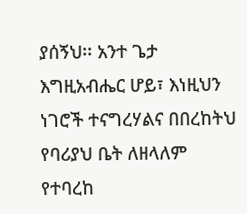ያሰኝህ፡፡ አንተ ጌታ እግዚአብሔር ሆይ፣ እነዚህን ነገሮች ተናግረሃልና በበረከትህ የባሪያህ ቤት ለዘላለም የተባረከ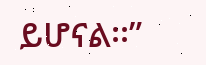ይሆናል፡፡”